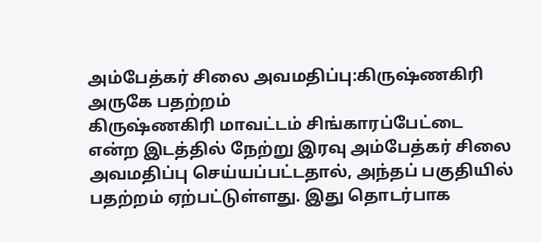அம்பேத்கர் சிலை அவமதிப்பு:கிருஷ்ணகிரி அருகே பதற்றம்
கிருஷ்ணகிரி மாவட்டம் சிங்காரப்பேட்டை என்ற இடத்தில் நேற்று இரவு அம்பேத்கர் சிலை அவமதிப்பு செய்யப்பட்டதால், அந்தப் பகுதியில் பதற்றம் ஏற்பட்டுள்ளது. இது தொடர்பாக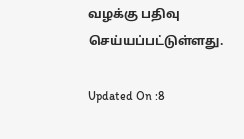வழக்கு பதிவு செய்யப்பட்டுள்ளது.

Updated On :8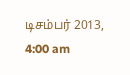டிசம்பர் 2013, 4:00 am